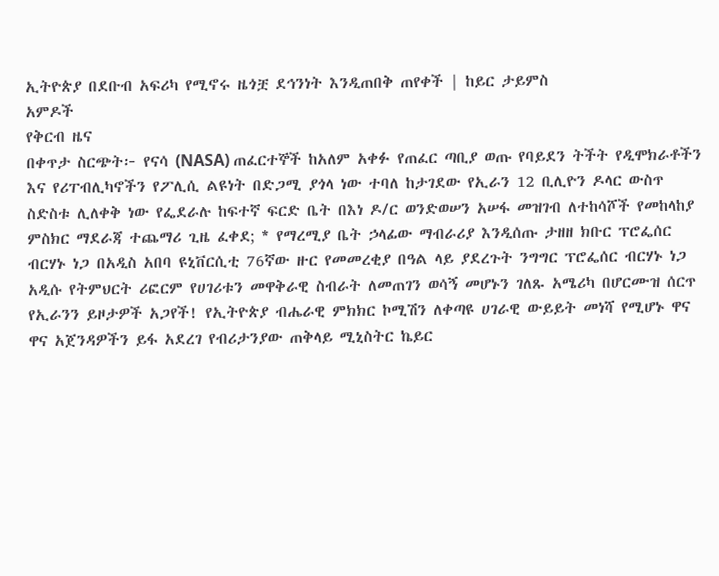ኢትዮጵያ በደቡብ አፍሪካ የሚኖሩ ዜጎቿ ደኅንነት እንዲጠበቅ ጠየቀች | ከይር ታይምስ
አምዶች
የቅርብ ዜና
በቀጥታ ስርጭት፦ የናሳ (NASA) ጠፈርተኞች ከአለም አቀፉ የጠፈር ጣቢያ ወጡ የባይደን ትችት የዲሞክራቶችን እና የሪፐብሊካኖችን የፖሊሲ ልዩነት በድጋሚ ያጎላ ነው ተባለ ከታገደው የኢራን 12 ቢሊዮን ዶላር ውስጥ ስድስቱ ሊለቀቅ ነው የፌደራሉ ከፍተኛ ፍርድ ቤት በእነ ዶ/ር ወንድወሠን አሠፋ መዝገብ ለተከሳሾች የመከላከያ ምስክር ማደራጃ ተጨማሪ ጊዜ ፈቀደ; * የማረሚያ ቤት ኃላፊው ማብራሪያ እንዲሰጡ ታዘዘ ክቡር ፕሮፌሰር ብርሃኑ ነጋ በአዲስ አበባ ዩኒቨርሲቲ 76ኛው ዙር የመመረቂያ በዓል ላይ ያደረጉት ንግግር ፕሮፌሰር ብርሃኑ ነጋ አዲሱ የትምህርት ሪፎርም የሀገሪቱን መዋቅራዊ ስብራት ለመጠገን ወሳኝ መሆኑን ገለጹ አሜሪካ በሆርሙዝ ሰርጥ የኢራንን ይዞታዎች አጋየች! የኢትዮጵያ ብሔራዊ ምክክር ኮሚሽን ለቀጣዩ ሀገራዊ ውይይት መነሻ የሚሆኑ ዋና ዋና አጀንዳዎችን ይፋ አደረገ የብሪታንያው ጠቅላይ ሚኒስትር ኬይር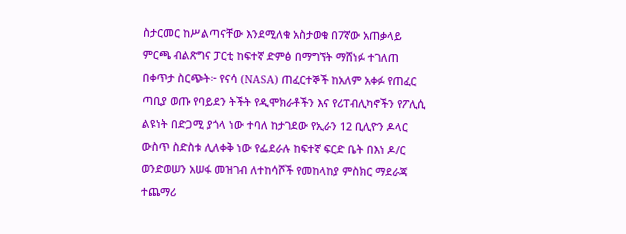ስታርመር ከሥልጣናቸው እንደሚለቁ አስታወቁ በ7ኛው አጠቃላይ ምርጫ ብልጽግና ፓርቲ ከፍተኛ ድምፅ በማግኘት ማሸነፉ ተገለጠ በቀጥታ ስርጭት፦ የናሳ (NASA) ጠፈርተኞች ከአለም አቀፉ የጠፈር ጣቢያ ወጡ የባይደን ትችት የዲሞክራቶችን እና የሪፐብሊካኖችን የፖሊሲ ልዩነት በድጋሚ ያጎላ ነው ተባለ ከታገደው የኢራን 12 ቢሊዮን ዶላር ውስጥ ስድስቱ ሊለቀቅ ነው የፌደራሉ ከፍተኛ ፍርድ ቤት በእነ ዶ/ር ወንድወሠን አሠፋ መዝገብ ለተከሳሾች የመከላከያ ምስክር ማደራጃ ተጨማሪ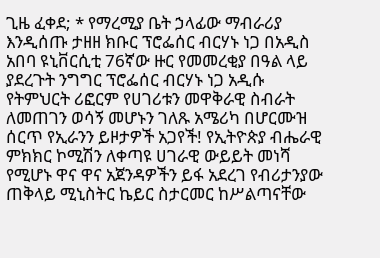ጊዜ ፈቀደ; * የማረሚያ ቤት ኃላፊው ማብራሪያ እንዲሰጡ ታዘዘ ክቡር ፕሮፌሰር ብርሃኑ ነጋ በአዲስ አበባ ዩኒቨርሲቲ 76ኛው ዙር የመመረቂያ በዓል ላይ ያደረጉት ንግግር ፕሮፌሰር ብርሃኑ ነጋ አዲሱ የትምህርት ሪፎርም የሀገሪቱን መዋቅራዊ ስብራት ለመጠገን ወሳኝ መሆኑን ገለጹ አሜሪካ በሆርሙዝ ሰርጥ የኢራንን ይዞታዎች አጋየች! የኢትዮጵያ ብሔራዊ ምክክር ኮሚሽን ለቀጣዩ ሀገራዊ ውይይት መነሻ የሚሆኑ ዋና ዋና አጀንዳዎችን ይፋ አደረገ የብሪታንያው ጠቅላይ ሚኒስትር ኬይር ስታርመር ከሥልጣናቸው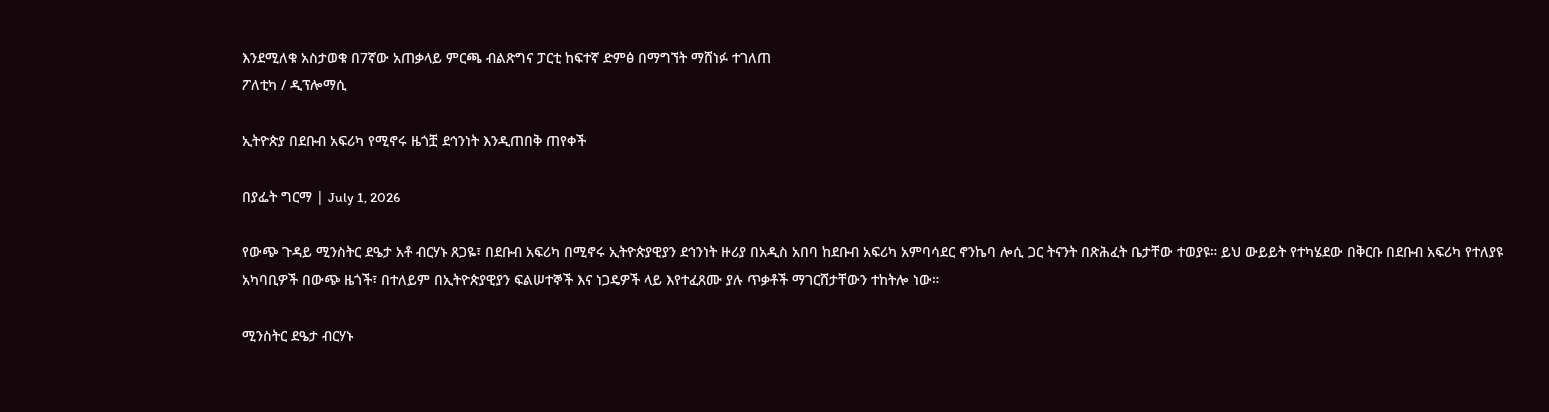እንደሚለቁ አስታወቁ በ7ኛው አጠቃላይ ምርጫ ብልጽግና ፓርቲ ከፍተኛ ድምፅ በማግኘት ማሸነፉ ተገለጠ
ፖለቲካ / ዲፕሎማሲ

ኢትዮጵያ በደቡብ አፍሪካ የሚኖሩ ዜጎቿ ደኅንነት እንዲጠበቅ ጠየቀች

በያፌት ግርማ | July 1, 2026

የውጭ ጉዳይ ሚንስትር ደዔታ አቶ ብርሃኑ ጸጋዬ፣ በደቡብ አፍሪካ በሚኖሩ ኢትዮጵያዊያን ደኅንነት ዙሪያ በአዲስ አበባ ከደቡብ አፍሪካ አምባሳደር ኖንኬባ ሎሲ ጋር ትናንት በጽሕፈት ቤታቸው ተወያዩ። ይህ ውይይት የተካሄደው በቅርቡ በደቡብ አፍሪካ የተለያዩ አካባቢዎች በውጭ ዜጎች፣ በተለይም በኢትዮጵያዊያን ፍልሠተኞች እና ነጋዴዎች ላይ እየተፈጸሙ ያሉ ጥቃቶች ማገርሸታቸውን ተከትሎ ነው።

ሚንስትር ደዔታ ብርሃኑ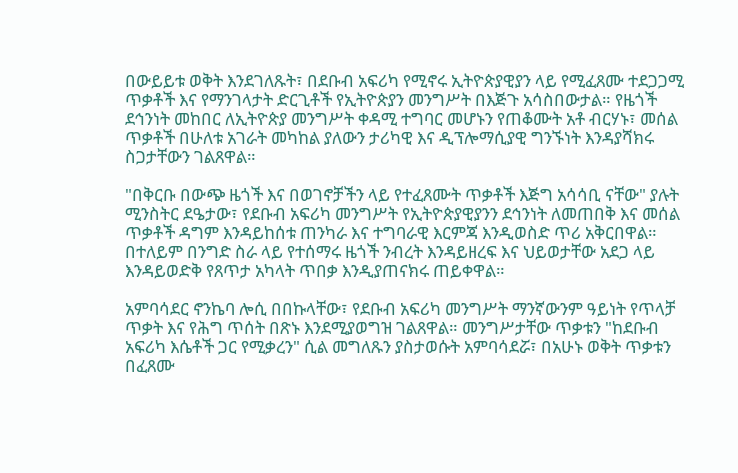በውይይቱ ወቅት እንደገለጹት፣ በደቡብ አፍሪካ የሚኖሩ ኢትዮጵያዊያን ላይ የሚፈጸሙ ተደጋጋሚ ጥቃቶች እና የማንገላታት ድርጊቶች የኢትዮጵያን መንግሥት በእጅጉ አሳስበውታል። የዜጎች ደኅንነት መከበር ለኢትዮጵያ መንግሥት ቀዳሚ ተግባር መሆኑን የጠቆሙት አቶ ብርሃኑ፣ መሰል ጥቃቶች በሁለቱ አገራት መካከል ያለውን ታሪካዊ እና ዲፕሎማሲያዊ ግንኙነት እንዳያሻክሩ ስጋታቸውን ገልጸዋል።

"በቅርቡ በውጭ ዜጎች እና በወገኖቻችን ላይ የተፈጸሙት ጥቃቶች እጅግ አሳሳቢ ናቸው" ያሉት ሚንስትር ደዔታው፣ የደቡብ አፍሪካ መንግሥት የኢትዮጵያዊያንን ደኅንነት ለመጠበቅ እና መሰል ጥቃቶች ዳግም እንዳይከሰቱ ጠንካራ እና ተግባራዊ እርምጃ እንዲወስድ ጥሪ አቅርበዋል። በተለይም በንግድ ስራ ላይ የተሰማሩ ዜጎች ንብረት እንዳይዘረፍ እና ህይወታቸው አደጋ ላይ እንዳይወድቅ የጸጥታ አካላት ጥበቃ እንዲያጠናክሩ ጠይቀዋል።

አምባሳደር ኖንኬባ ሎሲ በበኩላቸው፣ የደቡብ አፍሪካ መንግሥት ማንኛውንም ዓይነት የጥላቻ ጥቃት እና የሕግ ጥሰት በጽኑ እንደሚያወግዝ ገልጸዋል። መንግሥታቸው ጥቃቱን "ከደቡብ አፍሪካ እሴቶች ጋር የሚቃረን" ሲል መግለጹን ያስታወሱት አምባሳደሯ፣ በአሁኑ ወቅት ጥቃቱን በፈጸሙ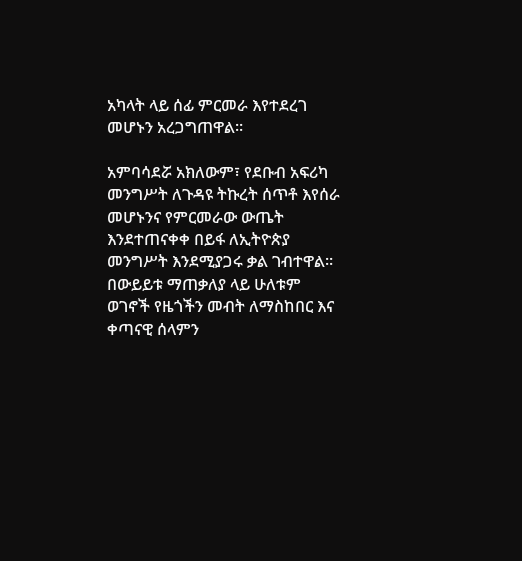አካላት ላይ ሰፊ ምርመራ እየተደረገ መሆኑን አረጋግጠዋል።

አምባሳደሯ አክለውም፣ የደቡብ አፍሪካ መንግሥት ለጉዳዩ ትኩረት ሰጥቶ እየሰራ መሆኑንና የምርመራው ውጤት እንደተጠናቀቀ በይፋ ለኢትዮጵያ መንግሥት እንደሚያጋሩ ቃል ገብተዋል። በውይይቱ ማጠቃለያ ላይ ሁለቱም ወገኖች የዜጎችን መብት ለማስከበር እና ቀጣናዊ ሰላምን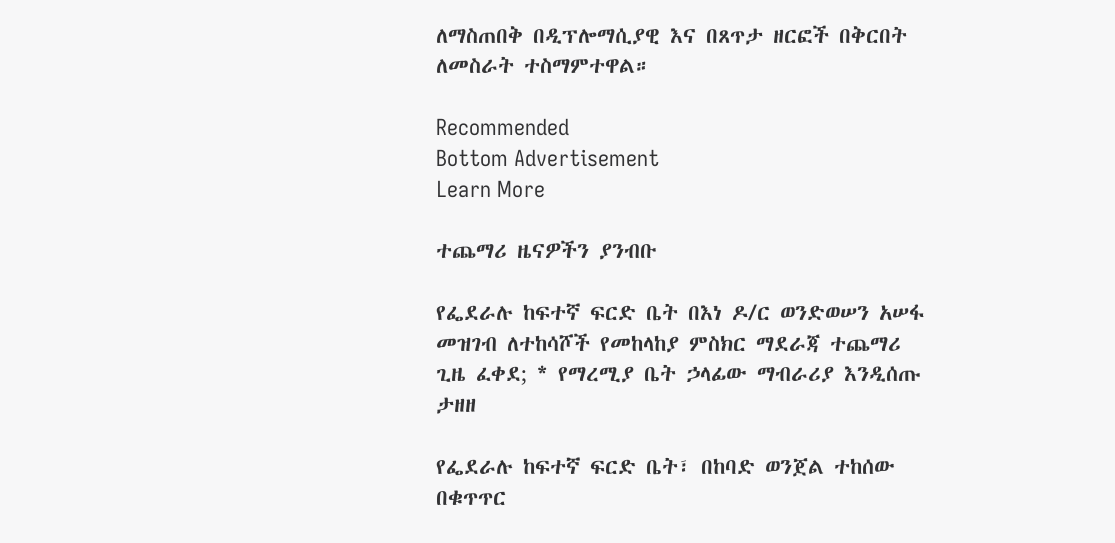ለማስጠበቅ በዲፕሎማሲያዊ እና በጸጥታ ዘርፎች በቅርበት ለመስራት ተስማምተዋል።

Recommended
Bottom Advertisement
Learn More

ተጨማሪ ዜናዎችን ያንብቡ

የፌደራሉ ከፍተኛ ፍርድ ቤት በእነ ዶ/ር ወንድወሠን አሠፋ መዝገብ ለተከሳሾች የመከላከያ ምስክር ማደራጃ ተጨማሪ ጊዜ ፈቀደ; * የማረሚያ ቤት ኃላፊው ማብራሪያ እንዲሰጡ ታዘዘ

የፌደራሉ ከፍተኛ ፍርድ ቤት፣ በከባድ ወንጀል ተከሰው በቁጥጥር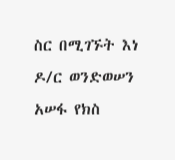ስር በሚገኙት እነ ዶ/ር ወንድወሠን አሠፋ የክስ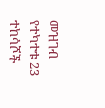መዝገብ የተካተቱ 23 ተከሳሾች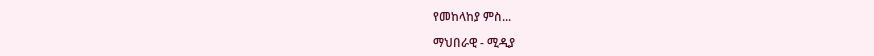የመከላከያ ምስ...

ማህበራዊ - ሚዲያ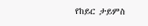የከይር ታይምስ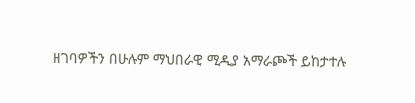ዘገባዎችን በሁሉም ማህበራዊ ሚዲያ አማራጮች ይከታተሉ